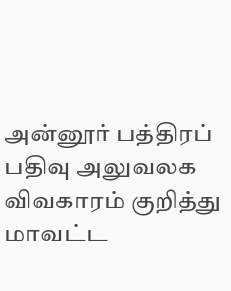அன்னூர் பத்திரப் பதிவு அலுவலக விவகாரம் குறித்து மாவட்ட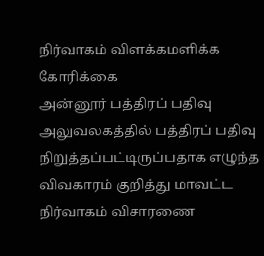நிர்வாகம் விளக்கமளிக்க கோரிக்கை
அன்னூர் பத்திரப் பதிவு அலுவலகத்தில் பத்திரப் பதிவு நிறுத்தப்பட்டிருப்பதாக எழுந்த விவகாரம் குறித்து மாவட்ட நிர்வாகம் விசாரணை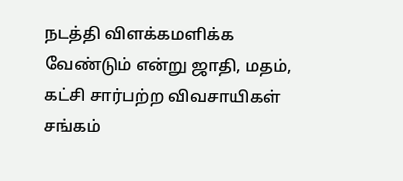நடத்தி விளக்கமளிக்க வேண்டும் என்று ஜாதி, மதம், கட்சி சார்பற்ற விவசாயிகள் சங்கம்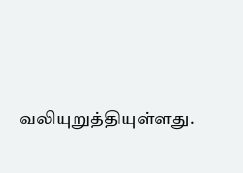வலியுறுத்தியுள்ளது.